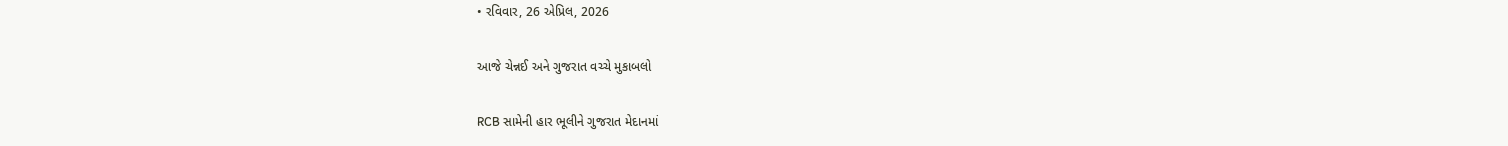• રવિવાર, 26 એપ્રિલ, 2026

આજે ચેન્નઈ અને ગુજરાત વચ્ચે મુકાબલો

RCB સામેની હાર ભૂલીને ગુજરાત મેદાનમાં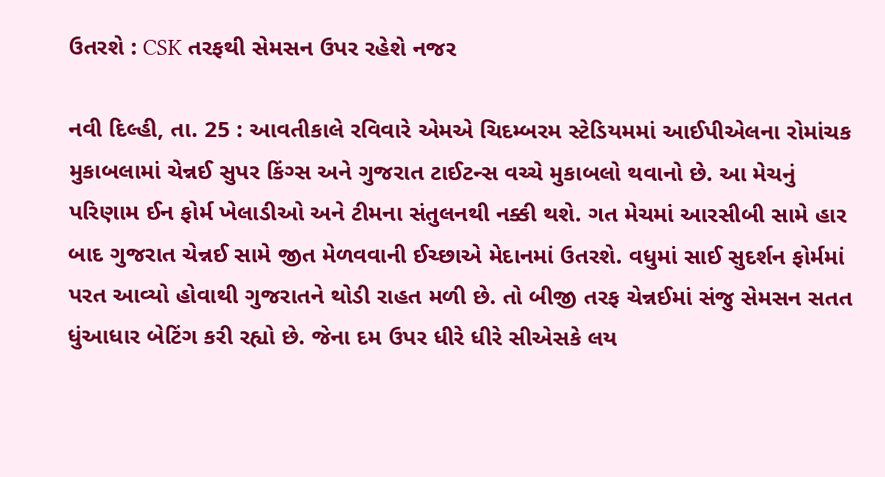ઉતરશે : CSK તરફથી સેમસન ઉપર રહેશે નજર

નવી દિલ્હી, તા. 25 : આવતીકાલે રવિવારે એમએ ચિદમ્બરમ સ્ટેડિયમમાં આઈપીએલના રોમાંચક મુકાબલામાં ચેન્નઈ સુપર કિંગ્સ અને ગુજરાત ટાઈટન્સ વચ્ચે મુકાબલો થવાનો છે. આ મેચનું પરિણામ ઈન ફોર્મ ખેલાડીઓ અને ટીમના સંતુલનથી નક્કી થશે. ગત મેચમાં આરસીબી સામે હાર બાદ ગુજરાત ચેન્નઈ સામે જીત મેળવવાની ઈચ્છાએ મેદાનમાં ઉતરશે. વધુમાં સાઈ સુદર્શન ફોર્મમાં પરત આવ્યો હોવાથી ગુજરાતને થોડી રાહત મળી છે. તો બીજી તરફ ચેન્નઈમાં સંજુ સેમસન સતત ધુંઆધાર બેટિંગ કરી રહ્યો છે. જેના દમ ઉપર ધીરે ધીરે સીએસકે લય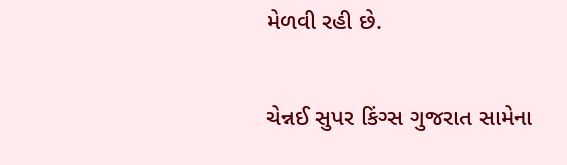મેળવી રહી છે.

ચેન્નઈ સુપર કિંગ્સ ગુજરાત સામેના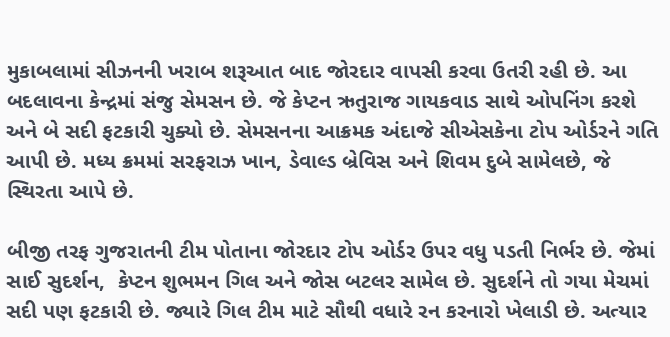મુકાબલામાં સીઝનની ખરાબ શરૂઆત બાદ જોરદાર વાપસી કરવા ઉતરી રહી છે. આ બદલાવના કેન્દ્રમાં સંજુ સેમસન છે. જે કેપ્ટન ઋતુરાજ ગાયકવાડ સાથે ઓપનિંગ કરશે અને બે સદી ફટકારી ચુક્યો છે. સેમસનના આક્રમક અંદાજે સીએસકેના ટોપ ઓર્ડરને ગતિ આપી છે. મધ્ય ક્રમમાં સરફરાઝ ખાન, ડેવાલ્ડ બ્રેવિસ અને શિવમ દુબે સામેલછે, જે સ્થિરતા આપે છે.

બીજી તરફ ગુજરાતની ટીમ પોતાના જોરદાર ટોપ ઓર્ડર ઉપર વધુ પડતી નિર્ભર છે. જેમાં સાઈ સુદર્શન,  કેપ્ટન શુભમન ગિલ અને જોસ બટલર સામેલ છે. સુદર્શને તો ગયા મેચમાં સદી પણ ફટકારી છે. જ્યારે ગિલ ટીમ માટે સૌથી વધારે રન કરનારો ખેલાડી છે. અત્યાર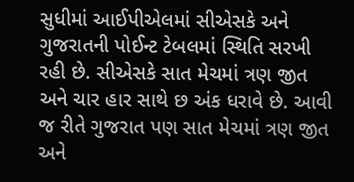સુધીમાં આઈપીએલમાં સીએસકે અને ગુજરાતની પોઈન્ટ ટેબલમાં સ્થિતિ સરખી રહી છે. સીએસકે સાત મેચમાં ત્રણ જીત અને ચાર હાર સાથે છ અંક ધરાવે છે. આવી જ રીતે ગુજરાત પણ સાત મેચમાં ત્રણ જીત અને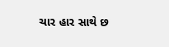ચાર હાર સાથે છ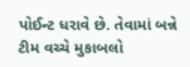પોઈન્ટ ધરાવે છે. તેવામાં બન્ને ટીમ વચ્ચે મુકાબલો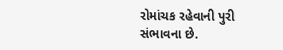રોમાંચક રહેવાની પુરી સંભાવના છે.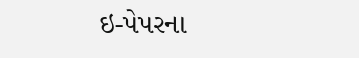ઇ-પેપરના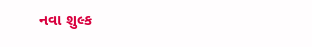નવા શુલ્ક